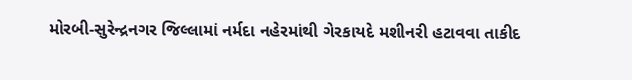મોરબી-સુરેન્દ્રનગર જિલ્લામાં નર્મદા નહેરમાંથી ગેરકાયદે મશીનરી હટાવવા તાકીદ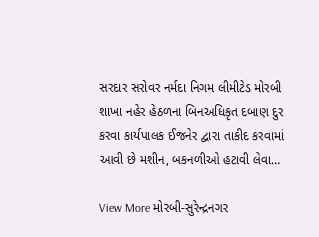સરદાર સરોવર નર્મદા નિગમ લીમીટેડ મોરબી શાખા નહેર હેઠળના બિનઅધિકૃત દબાણ દુર કરવા કાર્યપાલક ઈજનેર દ્વારા તાકીદ કરવામાં આવી છે મશીન, બકનળીઓ હટાવી લેવા…

View More મોરબી-સુરેન્દ્રનગર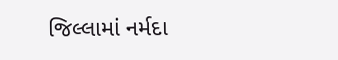જિલ્લામાં નર્મદા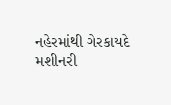નહેરમાંથી ગેરકાયદે મશીનરી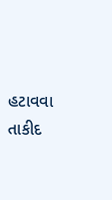હટાવવા તાકીદ